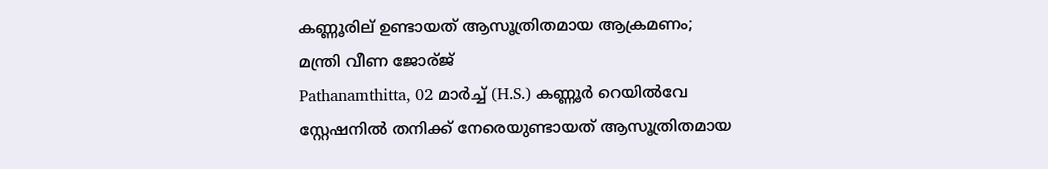കണ്ണൂരില് ഉണ്ടായത് ആസൂത്രിതമായ ആക്രമണം; മന്ത്രി വീണ ജോര്ജ്
Pathanamthitta, 02 മാര്‍ച്ച് (H.S.) കണ്ണൂര്‍ റെയില്‍വേ സ്റ്റേഷനില്‍ തനിക്ക് നേരെയുണ്ടായത് ആസൂത്രിതമായ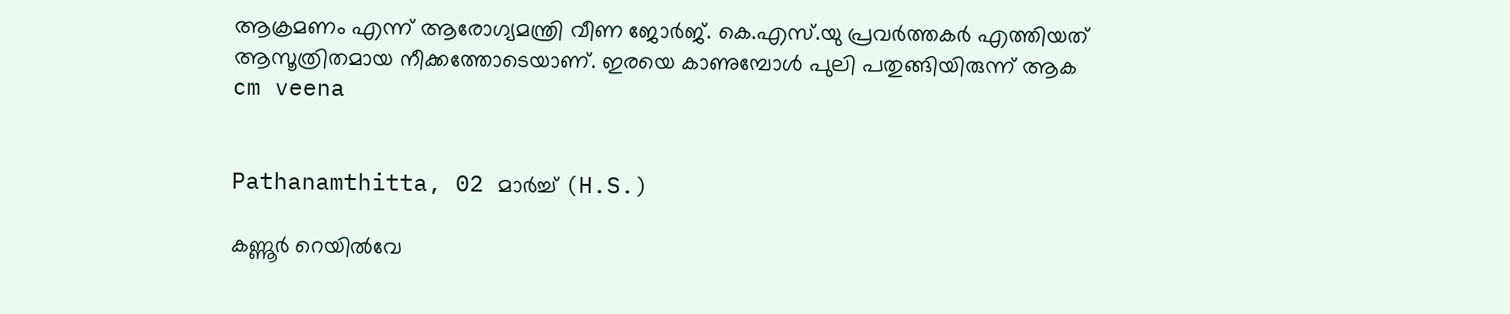ആക്രമണം എന്ന് ആരോഗ്യമന്ത്രി വീണ ജോര്‍ജ്. കെ.എസ്.യു പ്രവര്‍ത്തകര്‍ എത്തിയത് ആസൂത്രിതമായ നീക്കത്തോടെയാണ്. ഇരയെ കാണുമ്പോള്‍ പുലി പതുങ്ങിയിരുന്ന് ആക
cm veena


Pathanamthitta, 02 മാര്‍ച്ച് (H.S.)

കണ്ണൂര്‍ റെയില്‍വേ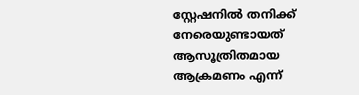സ്റ്റേഷനില്‍ തനിക്ക് നേരെയുണ്ടായത് ആസൂത്രിതമായ ആക്രമണം എന്ന്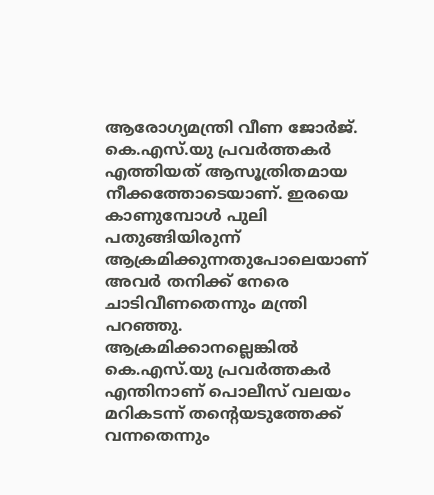ആരോഗ്യമന്ത്രി വീണ ജോര്‍ജ്. കെ.എസ്.യു പ്രവര്‍ത്തകര്‍ എത്തിയത് ആസൂത്രിതമായ നീക്കത്തോടെയാണ്. ഇരയെ കാണുമ്പോള്‍ പുലി പതുങ്ങിയിരുന്ന് ആക്രമിക്കുന്നതുപോലെയാണ് അവര്‍ തനിക്ക് നേരെ ചാടിവീണതെന്നും മന്ത്രി പറഞ്ഞു. ആക്രമിക്കാനല്ലെങ്കില്‍ കെ.എസ്.യു പ്രവര്‍ത്തകര്‍ എന്തിനാണ് പൊലീസ് വലയം മറികടന്ന് തന്റെയടുത്തേക്ക് വന്നതെന്നും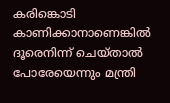കരിങ്കൊടി കാണിക്കാനാണെങ്കില്‍ ദൂരെനിന്ന് ചെയ്താല്‍ പോരേയെന്നും മന്ത്രി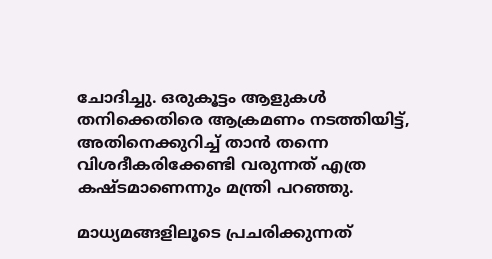ചോദിച്ചു. ഒരുകൂട്ടം ആളുകള്‍ തനിക്കെതിരെ ആക്രമണം നടത്തിയിട്ട്, അതിനെക്കുറിച്ച് താന്‍ തന്നെ വിശദീകരിക്കേണ്ടി വരുന്നത് എത്ര കഷ്ടമാണെന്നും മന്ത്രി പറഞ്ഞു.

മാധ്യമങ്ങളിലൂടെ പ്രചരിക്കുന്നത്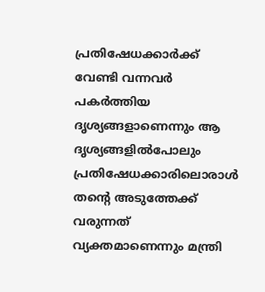പ്രതിഷേധക്കാര്‍ക്ക് വേണ്ടി വന്നവര്‍ പകര്‍ത്തിയ ദൃശ്യങ്ങളാണെന്നും ആ ദൃശ്യങ്ങളില്‍പോലും പ്രതിഷേധക്കാരിലൊരാള്‍ തന്റെ അടുത്തേക്ക് വരുന്നത് വ്യക്തമാണെന്നും മന്ത്രി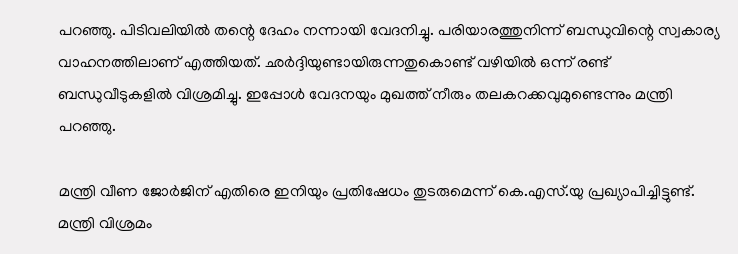പറഞ്ഞു. പിടിവലിയില്‍ തന്റെ ദേഹം നന്നായി വേദനിച്ചു. പരിയാരത്തുനിന്ന് ബന്ധുവിന്റെ സ്വകാര്യ വാഹനത്തിലാണ് എത്തിയത്. ഛര്‍ദ്ദിയുണ്ടായിരുന്നതുകൊണ്ട് വഴിയില്‍ ഒന്ന് രണ്ട് ബന്ധുവീടുകളില്‍ വിശ്രമിച്ചു. ഇപ്പോള്‍ വേദനയും മുഖത്ത് നീരും തലകറക്കവുമുണ്ടെന്നും മന്ത്രി പറഞ്ഞു.

മന്ത്രി വീണ ജോര്‍ജിന് എതിരെ ഇനിയും പ്രതിഷേധം തുടരുമെന്ന് കെ.എസ്.യു പ്രഖ്യാപിച്ചിട്ടുണ്ട്. മന്ത്രി വിശ്രമം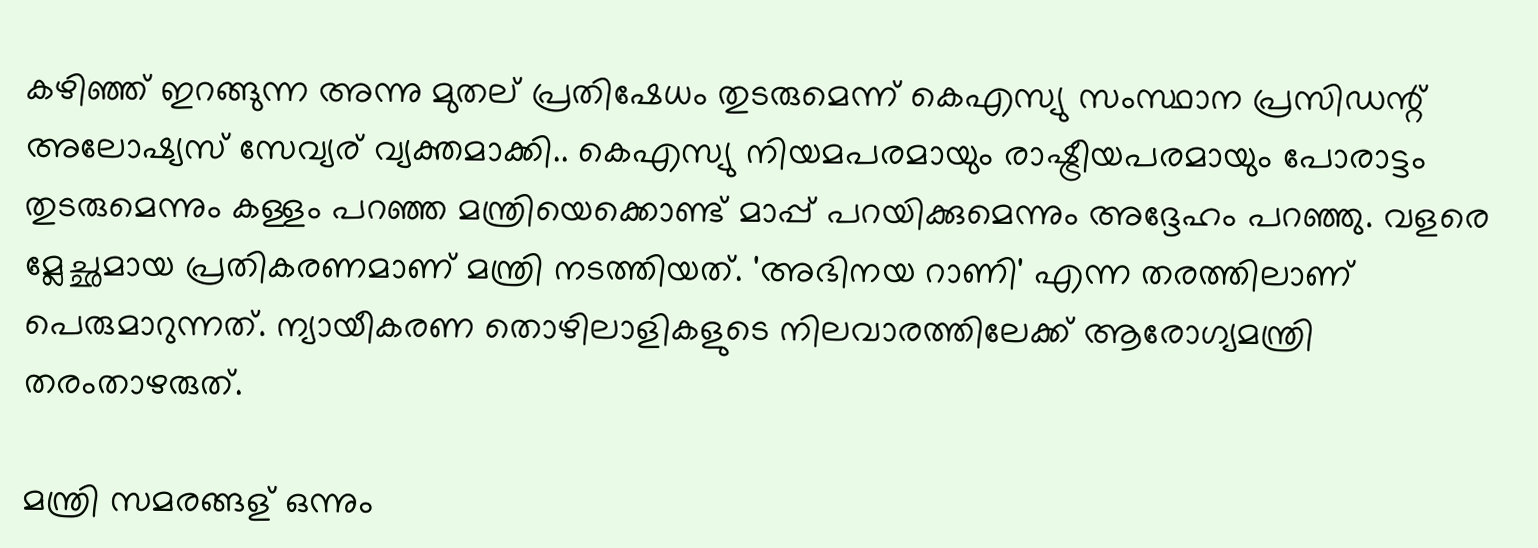കഴിഞ്ഞ് ഇറങ്ങുന്ന അന്നു മുതല് പ്രതിഷേധം തുടരുമെന്ന് കെഎസ്യു സംസ്ഥാന പ്രസിഡന്റ് അലോഷ്യസ് സേവ്യര് വ്യക്തമാക്കി.. കെഎസ്യു നിയമപരമായും രാഷ്ട്രീയപരമായും പോരാട്ടം തുടരുമെന്നും കള്ളം പറഞ്ഞ മന്ത്രിയെക്കൊണ്ട് മാപ്പ് പറയിക്കുമെന്നും അദ്ദേഹം പറഞ്ഞു. വളരെ മ്ലേച്ഛമായ പ്രതികരണമാണ് മന്ത്രി നടത്തിയത്. 'അഭിനയ റാണി' എന്ന തരത്തിലാണ് പെരുമാറുന്നത്. ന്യായീകരണ തൊഴിലാളികളുടെ നിലവാരത്തിലേക്ക് ആരോഗ്യമന്ത്രി തരംതാഴരുത്.

മന്ത്രി സമരങ്ങള് ഒന്നും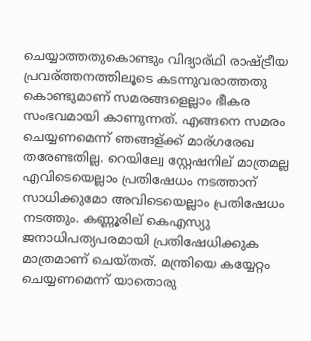ചെയ്യാത്തതുകൊണ്ടും വിദ്യാര്ഥി രാഷ്ട്രീയ പ്രവര്ത്തനത്തിലൂടെ കടന്നുവരാത്തതു കൊണ്ടുമാണ് സമരങ്ങളെല്ലാം ഭീകര സംഭവമായി കാണുന്നത്. എങ്ങനെ സമരം ചെയ്യണമെന്ന് ഞങ്ങള്ക്ക് മാര്ഗരേഖ തരേണ്ടതില്ല. റെയില്വേ സ്റ്റേഷനില് മാത്രമല്ല എവിടെയെല്ലാം പ്രതിഷേധം നടത്താന് സാധിക്കുമോ അവിടെയെല്ലാം പ്രതിഷേധം നടത്തും. കണ്ണൂരില് കെഎസ്യു ജനാധിപത്യപരമായി പ്രതിഷേധിക്കുക മാത്രമാണ് ചെയ്തത്. മന്ത്രിയെ കയ്യേറ്റം ചെയ്യണമെന്ന് യാതൊരു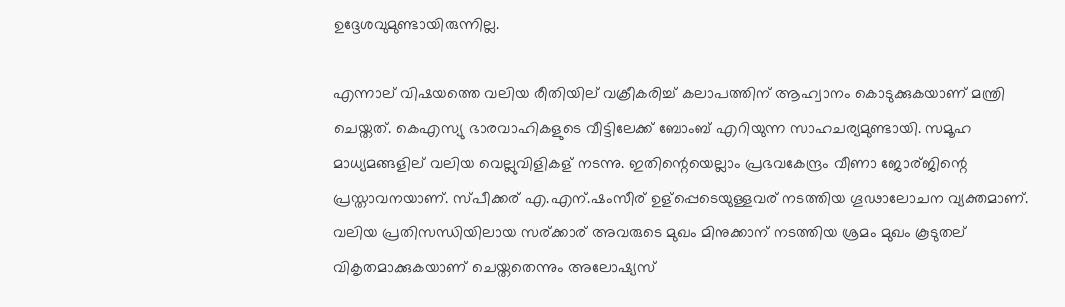ഉദ്ദേശവുമുണ്ടായിരുന്നില്ല.

എന്നാല് വിഷയത്തെ വലിയ രീതിയില് വക്രീകരിച്ച് കലാപത്തിന് ആഹ്വാനം കൊടുക്കുകയാണ് മന്ത്രി ചെയ്തത്. കെഎസ്യു ഭാരവാഹികളുടെ വീട്ടിലേക്ക് ബോംബ് എറിയുന്ന സാഹചര്യമുണ്ടായി. സമൂഹ മാധ്യമങ്ങളില് വലിയ വെല്ലുവിളികള് നടന്നു. ഇതിന്റെയെല്ലാം പ്രഭവകേന്ദ്രം വീണാ ജോര്ജിന്റെ പ്രസ്താവനയാണ്. സ്പീക്കര് എ.എന്.ഷംസീര് ഉള്‌പ്പെടെയുള്ളവര് നടത്തിയ ഗൂഢാലോചന വ്യക്തമാണ്. വലിയ പ്രതിസന്ധിയിലായ സര്ക്കാര് അവരുടെ മുഖം മിനുക്കാന് നടത്തിയ ശ്രമം മുഖം കൂടുതല് വികൃതമാക്കുകയാണ് ചെയ്തതെന്നും അലോഷ്യസ്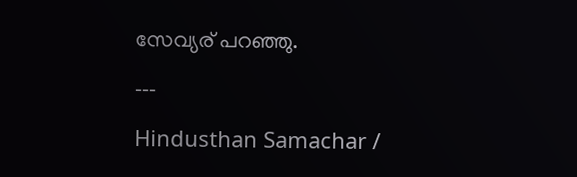സേവ്യര് പറഞ്ഞു.

---

Hindusthan Samachar /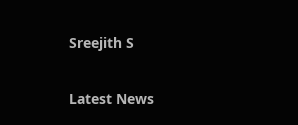Sreejith S


Latest News